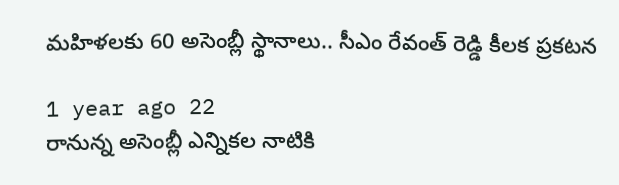మహిళలకు 60 అసెంబ్లీ స్థానాలు.. సీఎం రేవంత్ రెడ్డి కీలక ప్రకటన

1 year ago 22
రానున్న అసెంబ్లీ ఎన్నికల నాటికి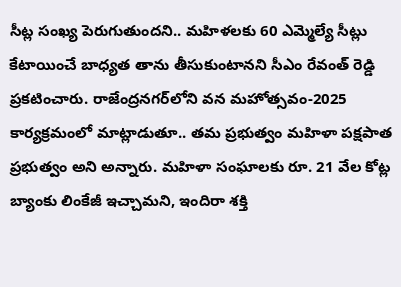సీట్ల సంఖ్య పెరుగుతుందని.. మహిళలకు 60 ఎమ్మెల్యే సీట్లు కేటాయించే బాధ్యత తాను తీసుకుంటానని సీఎం రేవంత్ రెడ్డి ప్రకటించారు. రాజేంద్రనగర్‌లోని వన మహోత్సవం-2025 కార్యక్రమంలో మాట్లాడుతూ.. తమ ప్రభుత్వం మహిళా పక్షపాత ప్రభుత్వం అని అన్నారు. మహిళా సంఘాలకు రూ. 21 వేల కోట్ల బ్యాంకు లింకేజీ ఇచ్చామని, ఇందిరా శక్తి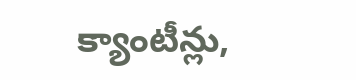క్యాంటీన్లు,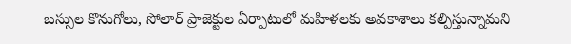బస్సుల కొనుగోలు, సోలార్ ప్రాజెక్టుల ఏర్పాటులో మహిళలకు అవకాశాలు కల్పిస్తున్నామని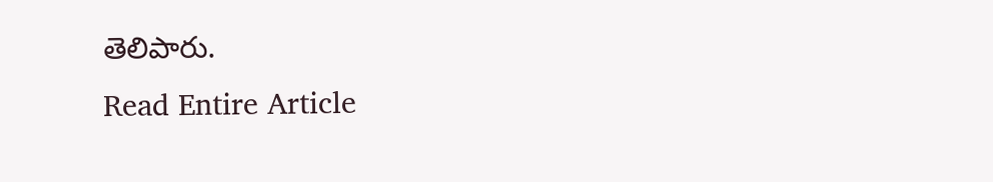తెలిపారు.
Read Entire Article